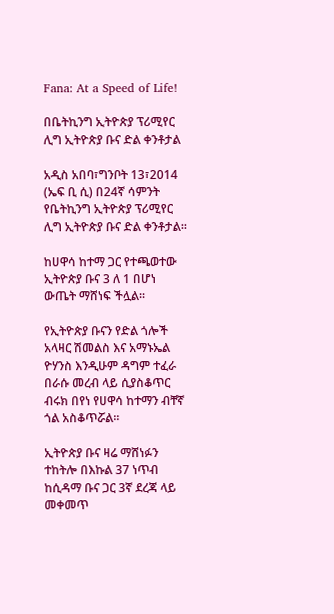Fana: At a Speed of Life!

በቤትኪንግ ኢትዮጵያ ፕሪሚየር ሊግ ኢትዮጵያ ቡና ድል ቀንቶታል

አዲስ አበባ፣ግንቦት 13፣2014 (ኤፍ ቢ ሲ) በ24ኛ ሳምንት የቤትኪንግ ኢትዮጵያ ፕሪሚየር ሊግ ኢትዮጵያ ቡና ድል ቀንቶታል፡፡

ከሀዋሳ ከተማ ጋር የተጫወተው ኢትዮጵያ ቡና 3 ለ 1 በሆነ ውጤት ማሸነፍ ችሏል፡፡

የኢትዮጵያ ቡናን የድል ጎሎች አላዛር ሽመልስ እና አማኑኤል ዮሃንስ እንዲሁም ዳግም ተፈራ በራሱ መረብ ላይ ሲያስቆጥር ብሩክ በየነ የሀዋሳ ከተማን ብቸኛ ጎል አስቆጥሯል፡፡

ኢትዮጵያ ቡና ዛሬ ማሸነፉን ተከትሎ በእኩል 37 ነጥብ ከሲዳማ ቡና ጋር 3ኛ ደረጃ ላይ መቀመጥ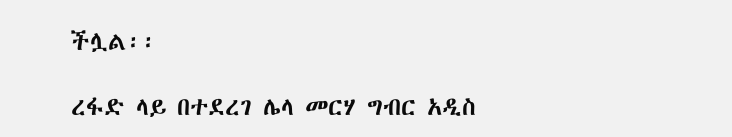ችሏል፡፡

ረፋድ ላይ በተደረገ ሌላ መርሃ ግብር አዲስ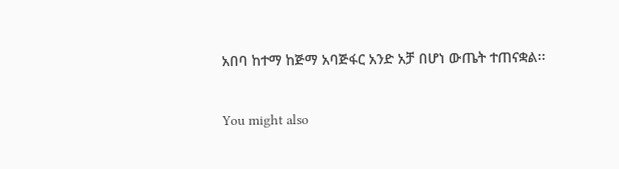አበባ ከተማ ከጅማ አባጅፋር አንድ አቻ በሆነ ውጤት ተጠናቋል፡፡

You might also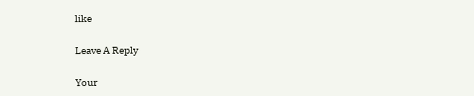like

Leave A Reply

Your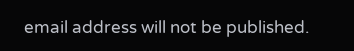email address will not be published.